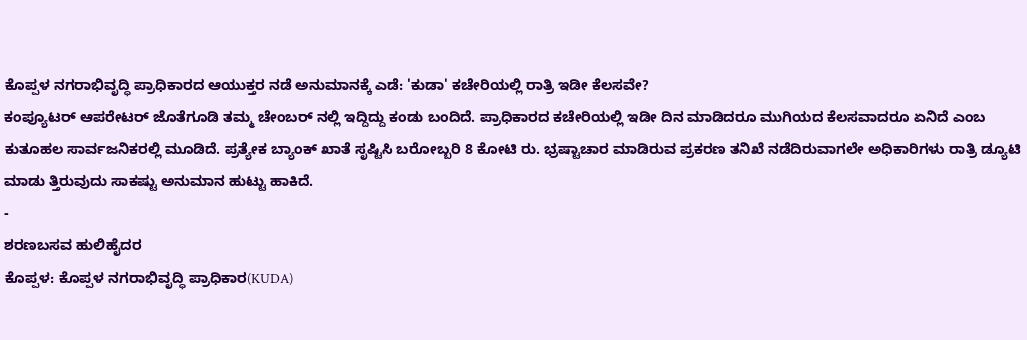ಕೊಪ್ಪಳ ನಗರಾಭಿವೃದ್ಧಿ ಪ್ರಾಧಿಕಾರದ ಆಯುಕ್ತರ ನಡೆ ಅನುಮಾನಕ್ಕೆ ಎಡೆ: 'ಕುಡಾ' ಕಚೇರಿಯಲ್ಲಿ ರಾತ್ರಿ ಇಡೀ ಕೆಲಸವೇ?
ಕಂಪ್ಯೂಟರ್ ಆಪರೇಟರ್ ಜೊತೆಗೂಡಿ ತಮ್ಮ ಚೇಂಬರ್ ನಲ್ಲಿ ಇದ್ದಿದ್ದು ಕಂಡು ಬಂದಿದೆ. ಪ್ರಾಧಿಕಾರದ ಕಚೇರಿಯಲ್ಲಿ ಇಡೀ ದಿನ ಮಾಡಿದರೂ ಮುಗಿಯದ ಕೆಲಸವಾದರೂ ಏನಿದೆ ಎಂಬ ಕುತೂಹಲ ಸಾರ್ವಜನಿಕರಲ್ಲಿ ಮೂಡಿದೆ. ಪ್ರತ್ಯೇಕ ಬ್ಯಾಂಕ್ ಖಾತೆ ಸೃಷ್ಟಿಸಿ ಬರೋಬ್ಬರಿ 8 ಕೋಟಿ ರು. ಭ್ರಷ್ಟಾಚಾರ ಮಾಡಿರುವ ಪ್ರಕರಣ ತನಿಖೆ ನಡೆದಿರುವಾಗಲೇ ಅಧಿಕಾರಿಗಳು ರಾತ್ರಿ ಡ್ಯೂಟಿ ಮಾಡು ತ್ತಿರುವುದು ಸಾಕಷ್ಟು ಅನುಮಾನ ಹುಟ್ಟು ಹಾಕಿದೆ.
-
ಶರಣಬಸವ ಹುಲಿಹೈದರ
ಕೊಪ್ಪಳ: ಕೊಪ್ಪಳ ನಗರಾಭಿವೃದ್ಧಿ ಪ್ರಾಧಿಕಾರ(KUDA)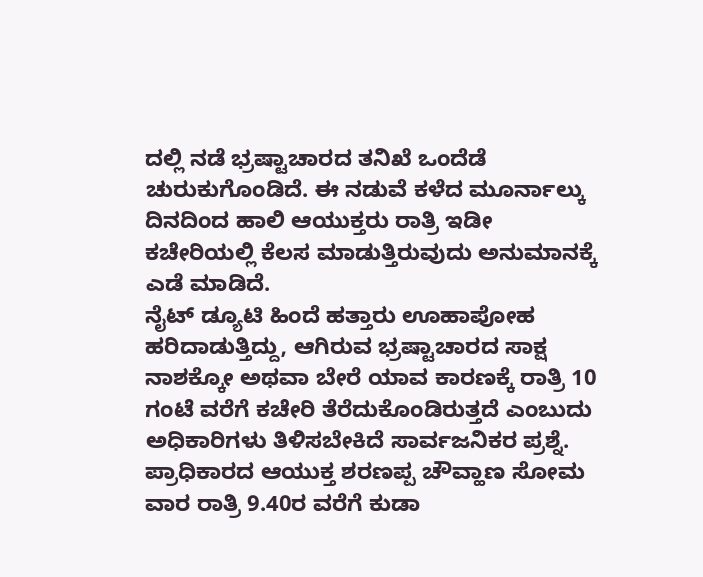ದಲ್ಲಿ ನಡೆ ಭ್ರಷ್ಟಾಚಾರದ ತನಿಖೆ ಒಂದೆಡೆ ಚುರುಕುಗೊಂಡಿದೆ. ಈ ನಡುವೆ ಕಳೆದ ಮೂರ್ನಾಲ್ಕು ದಿನದಿಂದ ಹಾಲಿ ಆಯುಕ್ತರು ರಾತ್ರಿ ಇಡೀ ಕಚೇರಿಯಲ್ಲಿ ಕೆಲಸ ಮಾಡುತ್ತಿರುವುದು ಅನುಮಾನಕ್ಕೆ ಎಡೆ ಮಾಡಿದೆ.
ನೈಟ್ ಡ್ಯೂಟಿ ಹಿಂದೆ ಹತ್ತಾರು ಊಹಾಪೋಹ ಹರಿದಾಡುತ್ತಿದ್ದು, ಆಗಿರುವ ಭ್ರಷ್ಟಾಚಾರದ ಸಾಕ್ಷ ನಾಶಕ್ಕೋ ಅಥವಾ ಬೇರೆ ಯಾವ ಕಾರಣಕ್ಕೆ ರಾತ್ರಿ 10 ಗಂಟೆ ವರೆಗೆ ಕಚೇರಿ ತೆರೆದುಕೊಂಡಿರುತ್ತದೆ ಎಂಬುದು ಅಧಿಕಾರಿಗಳು ತಿಳಿಸಬೇಕಿದೆ ಸಾರ್ವಜನಿಕರ ಪ್ರಶ್ನೆ. ಪ್ರಾಧಿಕಾರದ ಆಯುಕ್ತ ಶರಣಪ್ಪ ಚೌವ್ಹಾಣ ಸೋಮ ವಾರ ರಾತ್ರಿ 9.40ರ ವರೆಗೆ ಕುಡಾ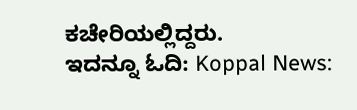ಕಚೇರಿಯಲ್ಲಿದ್ದರು.
ಇದನ್ನೂ ಓದಿ: Koppal News: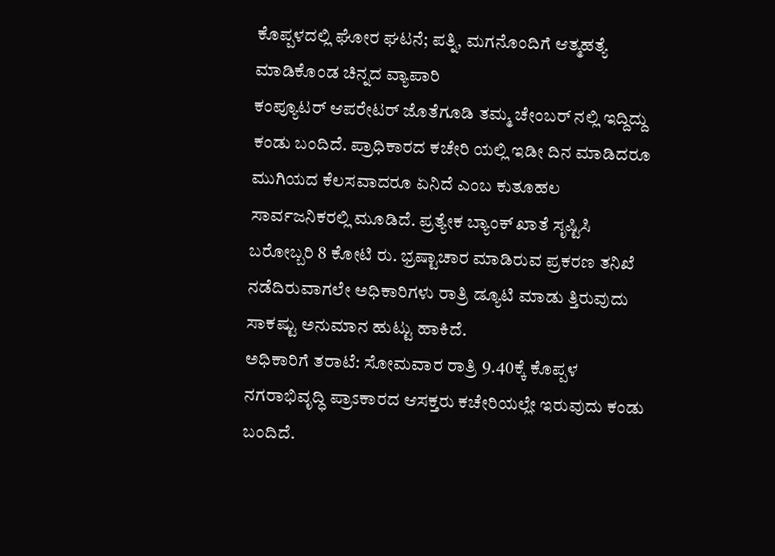ಕೊಪ್ಪಳದಲ್ಲಿ ಘೋರ ಘಟನೆ; ಪತ್ನಿ, ಮಗನೊಂದಿಗೆ ಆತ್ಮಹತ್ಯೆ ಮಾಡಿಕೊಂಡ ಚಿನ್ನದ ವ್ಯಾಪಾರಿ
ಕಂಪ್ಯೂಟರ್ ಆಪರೇಟರ್ ಜೊತೆಗೂಡಿ ತಮ್ಮ ಚೇಂಬರ್ ನಲ್ಲಿ ಇದ್ದಿದ್ದು ಕಂಡು ಬಂದಿದೆ. ಪ್ರಾಧಿಕಾರದ ಕಚೇರಿ ಯಲ್ಲಿ ಇಡೀ ದಿನ ಮಾಡಿದರೂ ಮುಗಿಯದ ಕೆಲಸವಾದರೂ ಏನಿದೆ ಎಂಬ ಕುತೂಹಲ ಸಾರ್ವಜನಿಕರಲ್ಲಿ ಮೂಡಿದೆ. ಪ್ರತ್ಯೇಕ ಬ್ಯಾಂಕ್ ಖಾತೆ ಸೃಷ್ಟಿಸಿ ಬರೋಬ್ಬರಿ 8 ಕೋಟಿ ರು. ಭ್ರಷ್ಟಾಚಾರ ಮಾಡಿರುವ ಪ್ರಕರಣ ತನಿಖೆ ನಡೆದಿರುವಾಗಲೇ ಅಧಿಕಾರಿಗಳು ರಾತ್ರಿ ಡ್ಯೂಟಿ ಮಾಡು ತ್ತಿರುವುದು ಸಾಕಷ್ಟು ಅನುಮಾನ ಹುಟ್ಟು ಹಾಕಿದೆ.
ಅಧಿಕಾರಿಗೆ ತರಾಟೆ: ಸೋಮವಾರ ರಾತ್ರಿ 9.40ಕ್ಕೆ ಕೊಪ್ಪಳ ನಗರಾಭಿವೃದ್ಧಿ ಪ್ರಾಽಕಾರದ ಆಸಕ್ತರು ಕಚೇರಿಯಲ್ಲೇ ಇರುವುದು ಕಂಡು ಬಂದಿದೆ.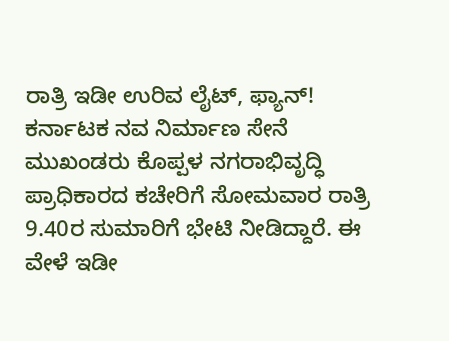ರಾತ್ರಿ ಇಡೀ ಉರಿವ ಲೈಟ್, ಫ್ಯಾನ್!
ಕರ್ನಾಟಕ ನವ ನಿರ್ಮಾಣ ಸೇನೆ ಮುಖಂಡರು ಕೊಪ್ಪಳ ನಗರಾಭಿವೃದ್ಧಿ ಪ್ರಾಧಿಕಾರದ ಕಚೇರಿಗೆ ಸೋಮವಾರ ರಾತ್ರಿ 9.40ರ ಸುಮಾರಿಗೆ ಭೇಟಿ ನೀಡಿದ್ದಾರೆ. ಈ ವೇಳೆ ಇಡೀ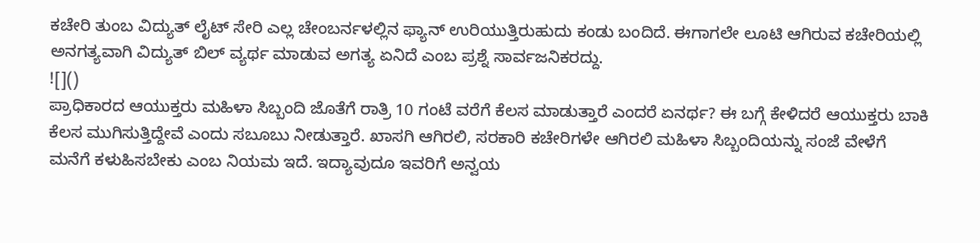ಕಚೇರಿ ತುಂಬ ವಿದ್ಯುತ್ ಲೈಟ್ ಸೇರಿ ಎಲ್ಲ ಚೇಂಬರ್ನಳಲ್ಲಿನ ಫ್ಯಾನ್ ಉರಿಯುತ್ತಿರುಹುದು ಕಂಡು ಬಂದಿದೆ. ಈಗಾಗಲೇ ಲೂಟಿ ಆಗಿರುವ ಕಚೇರಿಯಲ್ಲಿ ಅನಗತ್ಯವಾಗಿ ವಿದ್ಯುತ್ ಬಿಲ್ ವ್ಯರ್ಥ ಮಾಡುವ ಅಗತ್ಯ ಏನಿದೆ ಎಂಬ ಪ್ರಶ್ನೆ ಸಾರ್ವಜನಿಕರದ್ದು.
![]()
ಪ್ರಾಧಿಕಾರದ ಆಯುಕ್ತರು ಮಹಿಳಾ ಸಿಬ್ಬಂದಿ ಜೊತೆಗೆ ರಾತ್ರಿ 10 ಗಂಟೆ ವರೆಗೆ ಕೆಲಸ ಮಾಡುತ್ತಾರೆ ಎಂದರೆ ಏನರ್ಥ? ಈ ಬಗ್ಗೆ ಕೇಳಿದರೆ ಆಯುಕ್ತರು ಬಾಕಿ ಕೆಲಸ ಮುಗಿಸುತ್ತಿದ್ದೇವೆ ಎಂದು ಸಬೂಬು ನೀಡುತ್ತಾರೆ. ಖಾಸಗಿ ಆಗಿರಲಿ, ಸರಕಾರಿ ಕಚೇರಿಗಳೇ ಆಗಿರಲಿ ಮಹಿಳಾ ಸಿಬ್ಬಂದಿಯನ್ನು ಸಂಜೆ ವೇಳೆಗೆ ಮನೆಗೆ ಕಳುಹಿಸಬೇಕು ಎಂಬ ನಿಯಮ ಇದೆ. ಇದ್ಯಾವುದೂ ಇವರಿಗೆ ಅನ್ವಯ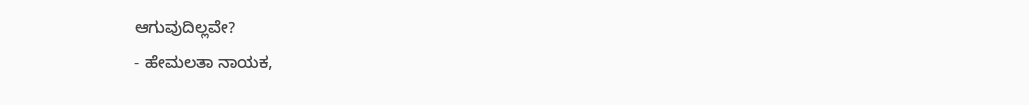ಆಗುವುದಿಲ್ಲವೇ?
- ಹೇಮಲತಾ ನಾಯಕ,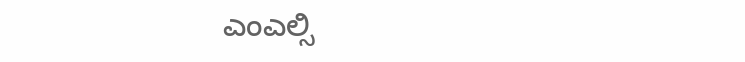ಎಂಎಲ್ಸಿ